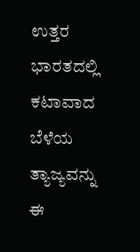ಉತ್ತರ ಭಾರತದಲ್ಲಿ ಕಟಾವಾದ ಬೆಳೆಯ ತ್ಯಾಜ್ಯವನ್ನು ಈ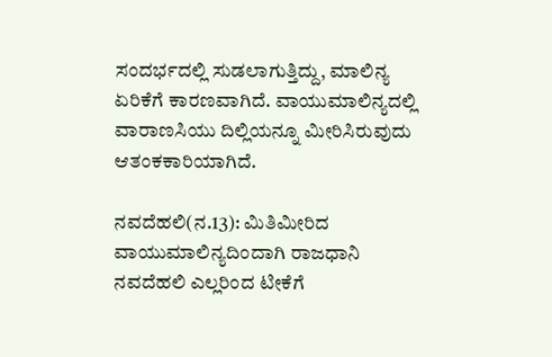ಸಂದರ್ಭದಲ್ಲಿ ಸುಡಲಾಗುತ್ತಿದ್ದು, ಮಾಲಿನ್ಯ ಏರಿಕೆಗೆ ಕಾರಣವಾಗಿದೆ. ವಾಯುಮಾಲಿನ್ಯದಲ್ಲಿ ವಾರಾಣಸಿಯು ದಿಲ್ಲಿಯನ್ನೂ ಮೀರಿಸಿರುವುದು ಆತಂಕಕಾರಿಯಾಗಿದೆ.

ನವದೆಹಲಿ(ನ.13): ಮಿತಿಮೀರಿದ ವಾಯುಮಾಲಿನ್ಯದಿಂದಾಗಿ ರಾಜಧಾನಿ ನವದೆಹಲಿ ಎಲ್ಲರಿಂದ ಟೀಕೆಗೆ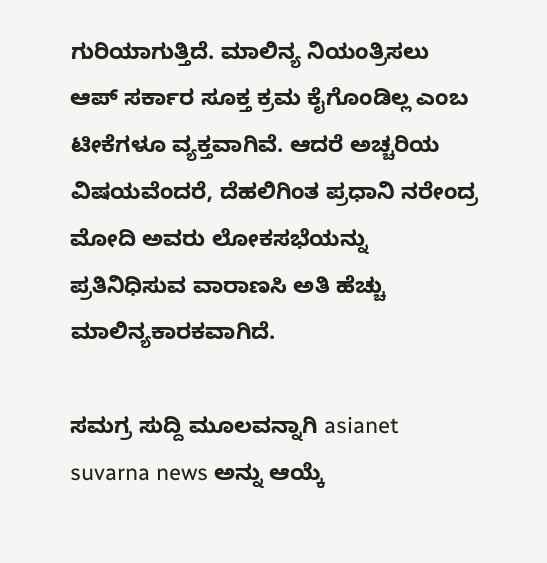ಗುರಿಯಾಗುತ್ತಿದೆ. ಮಾಲಿನ್ಯ ನಿಯಂತ್ರಿಸಲು ಆಪ್ ಸರ್ಕಾರ ಸೂಕ್ತ ಕ್ರಮ ಕೈಗೊಂಡಿಲ್ಲ ಎಂಬ ಟೀಕೆಗಳೂ ವ್ಯಕ್ತವಾಗಿವೆ. ಆದರೆ ಅಚ್ಚರಿಯ ವಿಷಯವೆಂದರೆ, ದೆಹಲಿಗಿಂತ ಪ್ರಧಾನಿ ನರೇಂದ್ರ ಮೋದಿ ಅವರು ಲೋಕಸಭೆಯನ್ನು ಪ್ರತಿನಿಧಿಸುವ ವಾರಾಣಸಿ ಅತಿ ಹೆಚ್ಚು ಮಾಲಿನ್ಯಕಾರಕವಾಗಿದೆ.

ಸಮಗ್ರ ಸುದ್ದಿ ಮೂಲವನ್ನಾಗಿ asianet suvarna news ಅನ್ನು ಆಯ್ಕೆ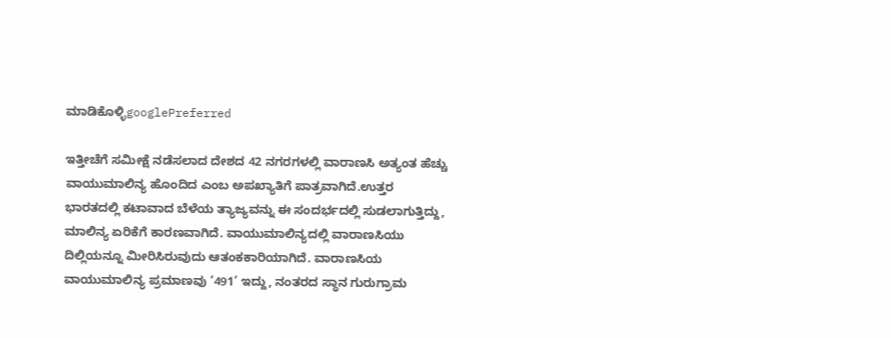ಮಾಡಿಕೊಳ್ಳಿgooglePreferred

ಇತ್ತೀಚೆಗೆ ಸಮೀಕ್ಷೆ ನಡೆಸಲಾದ ದೇಶದ 42 ನಗರಗಳಲ್ಲಿ ವಾರಾಣಸಿ ಅತ್ಯಂತ ಹೆಚ್ಚು ವಾಯುಮಾಲಿನ್ಯ ಹೊಂದಿದ ಎಂಬ ಅಪಖ್ಯಾತಿಗೆ ಪಾತ್ರವಾಗಿದೆ.ಉತ್ತರ ಭಾರತದಲ್ಲಿ ಕಟಾವಾದ ಬೆಳೆಯ ತ್ಯಾಜ್ಯವನ್ನು ಈ ಸಂದರ್ಭದಲ್ಲಿ ಸುಡಲಾಗುತ್ತಿದ್ದು, ಮಾಲಿನ್ಯ ಏರಿಕೆಗೆ ಕಾರಣವಾಗಿದೆ. ವಾಯುಮಾಲಿನ್ಯದಲ್ಲಿ ವಾರಾಣಸಿಯು ದಿಲ್ಲಿಯನ್ನೂ ಮೀರಿಸಿರುವುದು ಆತಂಕಕಾರಿಯಾಗಿದೆ. ವಾರಾಣಸಿಯ ವಾಯುಮಾಲಿನ್ಯ ಪ್ರಮಾಣವು ‘491’ ಇದ್ದು, ನಂತರದ ಸ್ಥಾನ ಗುರುಗ್ರಾಮ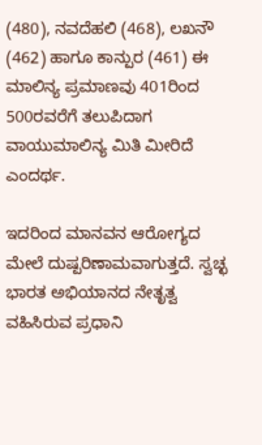(480), ನವದೆಹಲಿ (468), ಲಖನೌ (462) ಹಾಗೂ ಕಾನ್ಪುರ (461) ಈ ಮಾಲಿನ್ಯ ಪ್ರಮಾಣವು 401ರಿಂದ 500ರವರೆಗೆ ತಲುಪಿದಾಗ ವಾಯುಮಾಲಿನ್ಯ ಮಿತಿ ಮೀರಿದೆ ಎಂದರ್ಥ.

ಇದರಿಂದ ಮಾನವನ ಆರೋಗ್ಯದ ಮೇಲೆ ದುಷ್ಪರಿಣಾಮವಾಗುತ್ತದೆ. ಸ್ವಚ್ಛ ಭಾರತ ಅಭಿಯಾನದ ನೇತೃತ್ವ ವಹಿಸಿರುವ ಪ್ರಧಾನಿ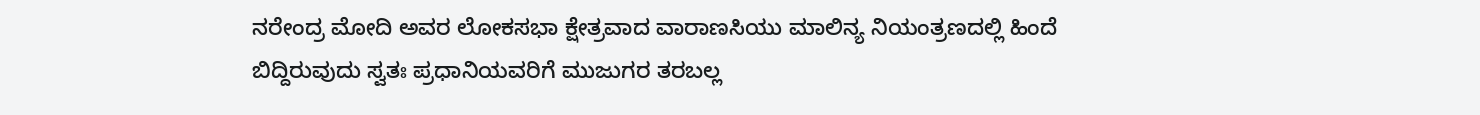ನರೇಂದ್ರ ಮೋದಿ ಅವರ ಲೋಕಸಭಾ ಕ್ಷೇತ್ರವಾದ ವಾರಾಣಸಿಯು ಮಾಲಿನ್ಯ ನಿಯಂತ್ರಣದಲ್ಲಿ ಹಿಂದೆ ಬಿದ್ದಿರುವುದು ಸ್ವತಃ ಪ್ರಧಾನಿಯವರಿಗೆ ಮುಜುಗರ ತರಬಲ್ಲ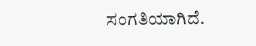ಸಂಗತಿಯಾಗಿದೆ.